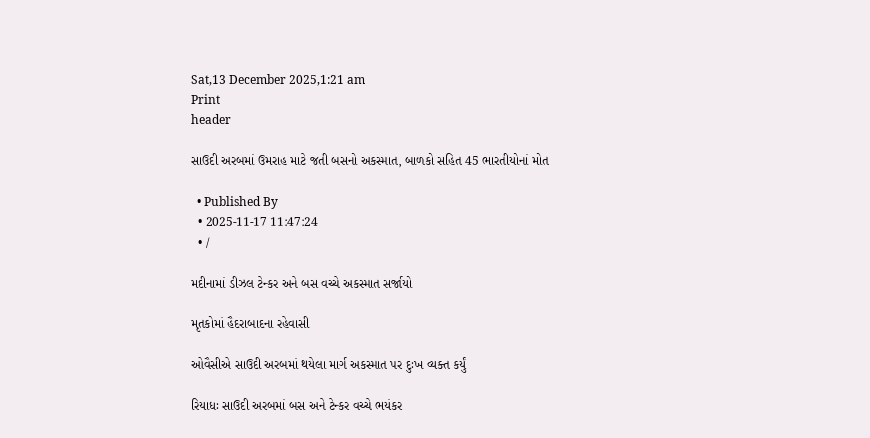Sat,13 December 2025,1:21 am
Print
header

સાઉદી અરબમાં ઉમરાહ માટે જતી બસનો અકસ્માત, બાળકો સહિત 45 ભારતીયોનાં મોત

  • Published By
  • 2025-11-17 11:47:24
  • /

મદીનામાં ડીઝલ ટેન્કર અને બસ વચ્ચે અકસ્માત સર્જાયો

મૃતકોમાં હૈદરાબાદના રહેવાસી

ઓવૈસીએ સાઉદી અરબમાં થયેલા માર્ગ અકસ્માત પર દુઃખ વ્યક્ત કર્યું

રિયાધઃ સાઉદી અરબમાં બસ અને ટેન્કર વચ્ચે ભયંકર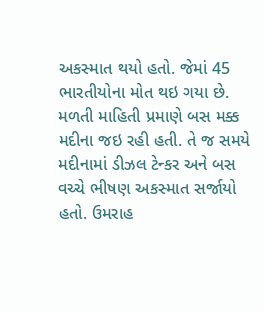અકસ્માત થયો હતો. જેમાં 45 ભારતીયોના મોત થઇ ગયા છે. મળતી માહિતી પ્રમાણે બસ મક્ક મદીના જઇ રહી હતી. તે જ સમયે મદીનામાં ડીઝલ ટેન્કર અને બસ વચ્ચે ભીષણ અકસ્માત સર્જાયો હતો. ઉમરાહ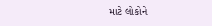માટે લોકોને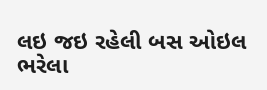લઇ જઇ રહેલી બસ ઓઇલ ભરેલા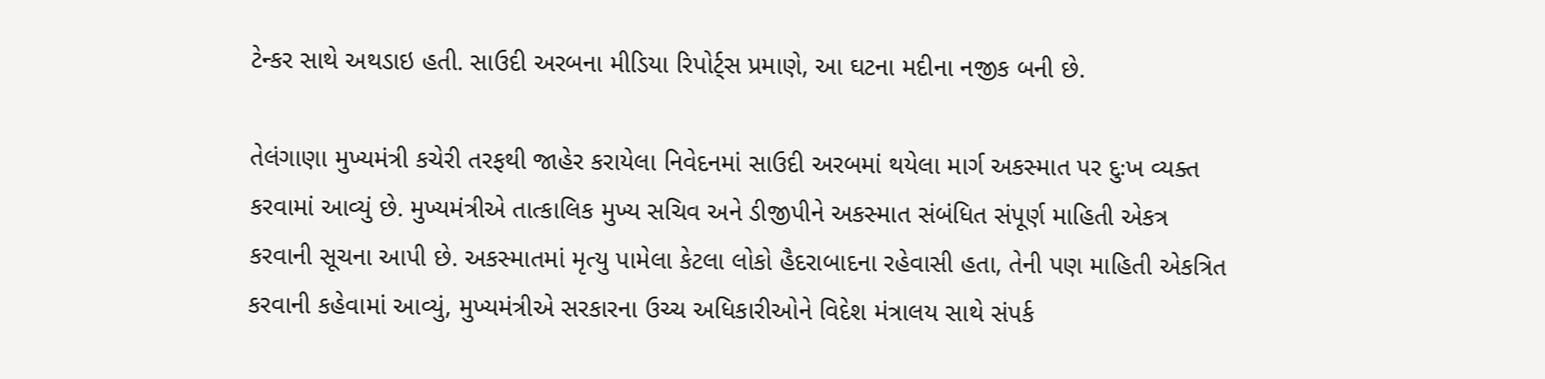ટેન્કર સાથે અથડાઇ હતી. સાઉદી અરબના મીડિયા રિપોર્ટ્સ પ્રમાણે, આ ઘટના મદીના નજીક બની છે.

તેલંગાણા મુખ્યમંત્રી કચેરી તરફથી જાહેર કરાયેલા નિવેદનમાં સાઉદી અરબમાં થયેલા માર્ગ અકસ્માત પર દુઃખ વ્યક્ત કરવામાં આવ્યું છે. મુખ્યમંત્રીએ તાત્કાલિક મુખ્ય સચિવ અને ડીજીપીને અકસ્માત સંબંધિત સંપૂર્ણ માહિતી એકત્ર કરવાની સૂચના આપી છે. અકસ્માતમાં મૃત્યુ પામેલા કેટલા લોકો હૈદરાબાદના રહેવાસી હતા, તેની પણ માહિતી એકત્રિત કરવાની કહેવામાં આવ્યું, મુખ્યમંત્રીએ સરકારના ઉચ્ચ અધિકારીઓને વિદેશ મંત્રાલય સાથે સંપર્ક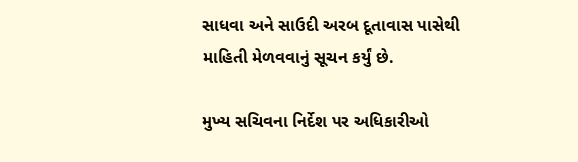સાધવા અને સાઉદી અરબ દૂતાવાસ પાસેથી માહિતી મેળવવાનું સૂચન કર્યું છે.

મુખ્ય સચિવના નિર્દેશ પર અધિકારીઓ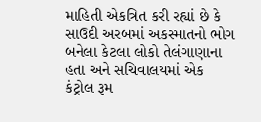માહિતી એકત્રિત કરી રહ્યાં છે કે સાઉદી અરબમાં અકસ્માતનો ભોગ બનેલા કેટલા લોકો તેલંગાણાના હતા અને સચિવાલયમાં એક કંટ્રોલ રૂમ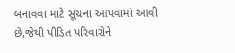બનાવવા માટે સૂચના આપવામાં આવી છે,જેથી પીડિત પરિવારોને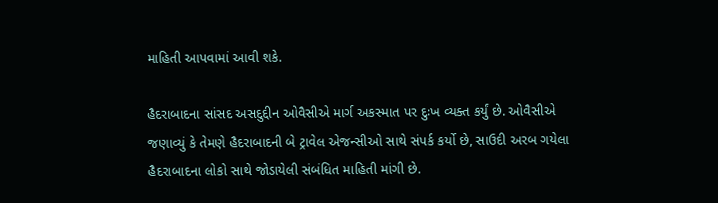માહિતી આપવામાં આવી શકે.

હૈદરાબાદના સાંસદ અસદુદ્દીન ઓવૈસીએ માર્ગ અકસ્માત પર દુઃખ વ્યક્ત કર્યું છે. ઓવૈસીએ જણાવ્યું કે તેમણે હૈદરાબાદની બે ટ્રાવેલ એજન્સીઓ સાથે સંપર્ક કર્યો છે, સાઉદી અરબ ગયેલા હૈદરાબાદના લોકો સાથે જોડાયેલી સંબંધિત માહિતી માંગી છે.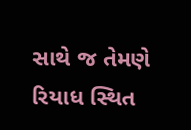સાથે જ તેમણે રિયાધ સ્થિત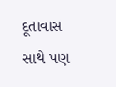દૂતાવાસ સાથે પણ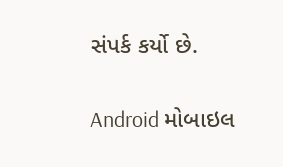સંપર્ક કર્યો છે.

Android મોબાઇલ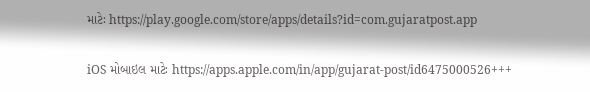માટેઃ https://play.google.com/store/apps/details?id=com.gujaratpost.app

iOS મોબાઇલ માટેઃ https://apps.apple.com/in/app/gujarat-post/id6475000526+++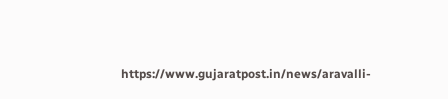https://www.gujaratpost.in/news/aravalli-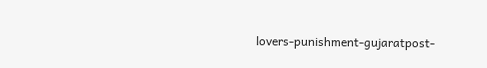lovers-punishment-gujaratpost-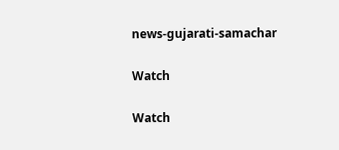news-gujarati-samachar

Watch

Watch